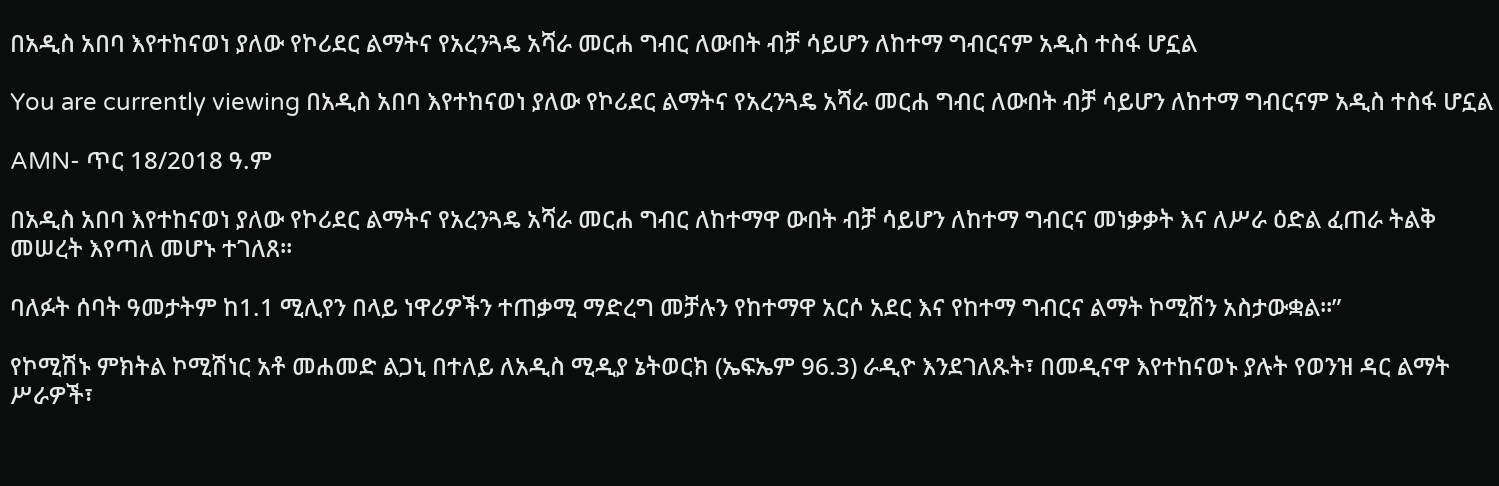በአዲስ አበባ እየተከናወነ ያለው የኮሪደር ልማትና የአረንጓዴ አሻራ መርሐ ግብር ለውበት ብቻ ሳይሆን ለከተማ ግብርናም አዲስ ተስፋ ሆኗል

You are currently viewing በአዲስ አበባ እየተከናወነ ያለው የኮሪደር ልማትና የአረንጓዴ አሻራ መርሐ ግብር ለውበት ብቻ ሳይሆን ለከተማ ግብርናም አዲስ ተስፋ ሆኗል

AMN- ጥር 18/2018 ዓ.ም

በአዲስ አበባ እየተከናወነ ያለው የኮሪደር ልማትና የአረንጓዴ አሻራ መርሐ ግብር ለከተማዋ ውበት ብቻ ሳይሆን ለከተማ ግብርና መነቃቃት እና ለሥራ ዕድል ፈጠራ ትልቅ መሠረት እየጣለ መሆኑ ተገለጸ።

ባለፉት ሰባት ዓመታትም ከ1.1 ሚሊየን በላይ ነዋሪዎችን ተጠቃሚ ማድረግ መቻሉን የከተማዋ አርሶ አደር እና የከተማ ግብርና ልማት ኮሚሽን አስታውቋል።”

የኮሚሽኑ ምክትል ኮሚሽነር አቶ መሐመድ ልጋኒ በተለይ ለአዲስ ሚዲያ ኔትወርክ (ኤፍኤም 96.3) ራዲዮ እንደገለጹት፣ በመዲናዋ እየተከናወኑ ያሉት የወንዝ ዳር ልማት ሥራዎች፣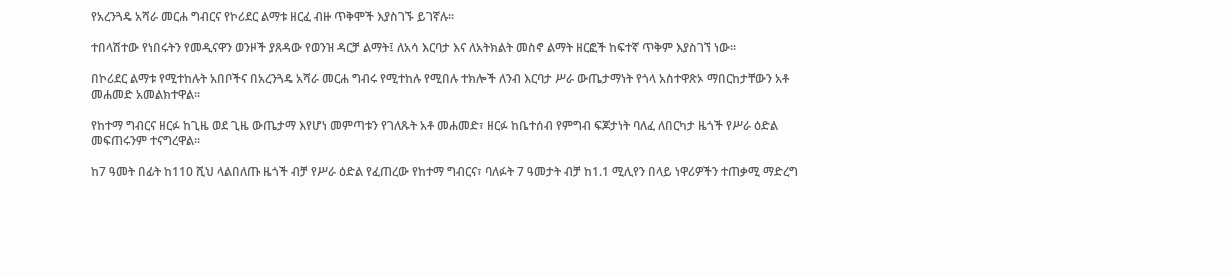የአረንጓዴ አሻራ መርሐ ግብርና የኮሪደር ልማቱ ዘርፈ ብዙ ጥቅሞች እያስገኙ ይገኛሉ።

ተበላሽተው የነበሩትን የመዲናዋን ወንዞች ያጸዳው የወንዝ ዳርቻ ልማት፤ ለአሳ እርባታ እና ለአትክልት መስኖ ልማት ዘርፎች ከፍተኛ ጥቅም እያስገኘ ነው።

በኮሪደር ልማቱ የሚተከሉት አበቦችና በአረንጓዴ አሻራ መርሐ ግብሩ የሚተከሉ የሚበሉ ተክሎች ለንብ እርባታ ሥራ ውጤታማነት የጎላ አስተዋጽኦ ማበርከታቸውን አቶ መሐመድ አመልክተዋል።

የከተማ ግብርና ዘርፉ ከጊዜ ወደ ጊዜ ውጤታማ እየሆነ መምጣቱን የገለጹት አቶ መሐመድ፣ ዘርፉ ከቤተሰብ የምግብ ፍጆታነት ባለፈ ለበርካታ ዜጎች የሥራ ዕድል መፍጠሩንም ተናግረዋል።

ከ7 ዓመት በፊት ከ110 ሺህ ላልበለጡ ዜጎች ብቻ የሥራ ዕድል የፈጠረው የከተማ ግብርና፣ ባለፉት 7 ዓመታት ብቻ ከ1.1 ሚሊየን በላይ ነዋሪዎችን ተጠቃሚ ማድረግ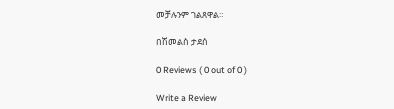መቻሉንም ገልጸዋል።

በሽመልስ ታደሰ

0 Reviews ( 0 out of 0 )

Write a Review